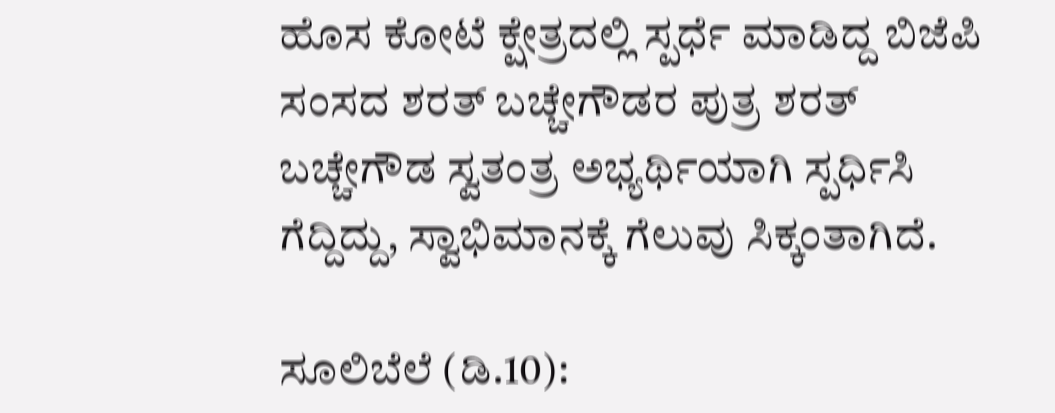ಹೊಸ ಕೋಟೆ ಕ್ಷೇತ್ರದಲ್ಲಿ ಸ್ಪರ್ಧೆ ಮಾಡಿದ್ದ ಬಿಜೆಪಿ ಸಂಸದ ಶರತ್ ಬಚ್ಚೇಗೌಡರ ಪುತ್ರ ಶರತ್ ಬಚ್ಚೇಗೌಡ ಸ್ವತಂತ್ರ ಅಭ್ಯರ್ಥಿಯಾಗಿ ಸ್ಪರ್ಧಿಸಿ ಗೆದ್ದಿದ್ದು, ಸ್ವಾಭಿಮಾನಕ್ಕೆ ಗೆಲುವು ಸಿಕ್ಕಂತಾಗಿದೆ.

ಸೂಲಿಬೆಲೆ (ಡಿ.10):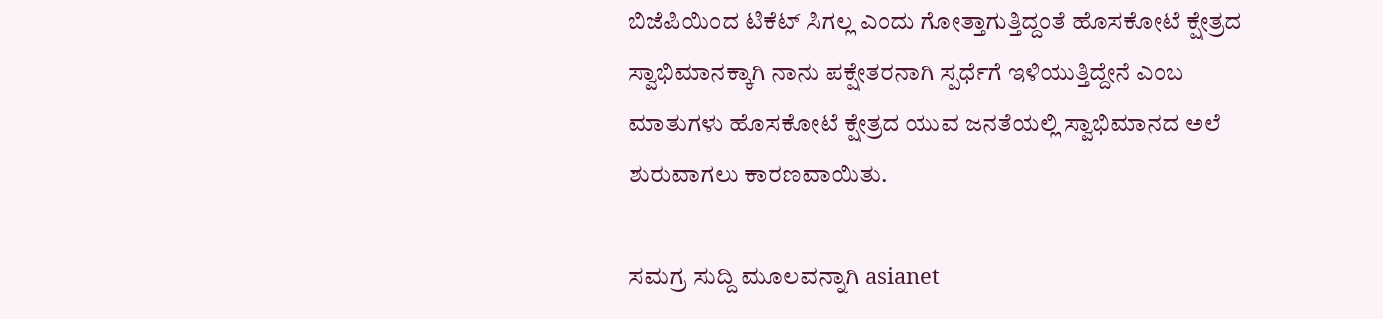ಬಿಜೆಪಿಯಿಂದ ಟಿಕೆಟ್‌ ಸಿಗಲ್ಲ ಎಂದು ಗೋತ್ತಾಗುತ್ತಿದ್ದಂತೆ ಹೊಸಕೋಟೆ ಕ್ಷೇತ್ರದ ಸ್ವಾಭಿಮಾನಕ್ಕಾಗಿ ನಾನು ಪಕ್ಷೇತರನಾಗಿ ಸ್ಪರ್ಧೆಗೆ ಇಳಿಯುತ್ತಿದ್ದೇನೆ ಎಂಬ ಮಾತುಗಳು ಹೊಸಕೋಟೆ ಕ್ಷೇತ್ರದ ಯುವ ಜನತೆಯಲ್ಲಿ ಸ್ವಾಭಿಮಾನದ ಅಲೆ ಶುರುವಾಗಲು ಕಾರಣವಾಯಿತು.

ಸಮಗ್ರ ಸುದ್ದಿ ಮೂಲವನ್ನಾಗಿ asianet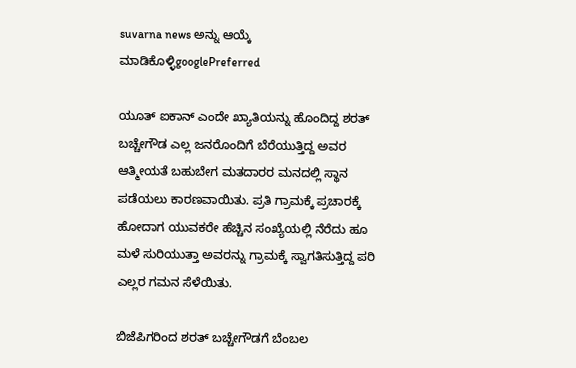suvarna news ಅನ್ನು ಆಯ್ಕೆ ಮಾಡಿಕೊಳ್ಳಿgooglePreferred

ಯೂತ್‌ ಐಕಾನ್‌ ಎಂದೇ ಖ್ಯಾತಿಯನ್ನು ಹೊಂದಿದ್ದ ಶರತ್‌ ಬಚ್ಚೇಗೌಡ ಎಲ್ಲ ಜನರೊಂದಿಗೆ ಬೆರೆಯುತ್ತಿದ್ದ ಅವರ ಆತ್ಮೀಯತೆ ಬಹುಬೇಗ ಮತದಾರರ ಮನದಲ್ಲಿ ಸ್ಥಾನ ಪಡೆಯಲು ಕಾರಣವಾಯಿತು. ಪ್ರತಿ ಗ್ರಾಮಕ್ಕೆ ಪ್ರಚಾರಕ್ಕೆ ಹೋದಾಗ ಯುವಕರೇ ಹೆಚ್ಚಿನ ಸಂಖ್ಯೆಯಲ್ಲಿ ನೆರೆದು ಹೂ ಮಳೆ ಸುರಿಯುತ್ತಾ ಅವರನ್ನು ಗ್ರಾಮಕ್ಕೆ ಸ್ವಾಗತಿಸುತ್ತಿದ್ದ ಪರಿ ಎಲ್ಲರ ಗಮನ ಸೆಳೆಯಿತು.

ಬಿಜೆಪಿಗರಿಂದ ಶರತ್ ಬಚ್ಚೇಗೌಡಗೆ ಬೆಂಬಲ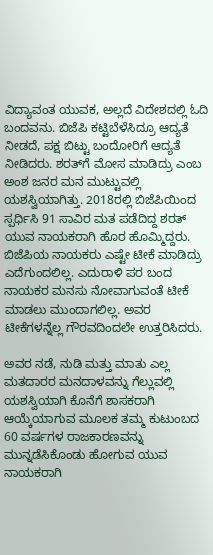ವಿದ್ಯಾವಂತ ಯುವಕ, ಅಲ್ಲದೆ ವಿದೇಶದಲ್ಲಿ ಓದಿ ಬಂದವನು. ಬಿಜೆಪಿ ಕಟ್ಟಿಬೆಳೆಸಿದ್ರೂ ಆದ್ಯತೆ ನೀಡದೆ, ಪಕ್ಷ ಬಿಟ್ಟು ಬಂದೋರಿಗೆ ಆದ್ಯತೆ ನೀಡಿದರು. ಶರತ್‌ಗೆ ಮೋಸ ಮಾಡಿದ್ರು ಎಂಬ ಅಂಶ ಜನರ ಮನ ಮುಟ್ಟುವಲ್ಲಿ ಯಶಸ್ವಿಯಾಗಿತ್ತು. 2018ರಲ್ಲಿ ಬಿಜೆಪಿಯಿಂದ ಸ್ಪರ್ಧಿಸಿ 91 ಸಾವಿರ ಮತ ಪಡೆದಿದ್ದ ಶರತ್‌ ಯುವ ನಾಯಕರಾಗಿ ಹೊರ ಹೊಮ್ಮಿದ್ದರು. ಬಿಜೆಪಿಯ ನಾಯಕರು ಎಷ್ಟೇ ಟೀಕೆ ಮಾಡಿದ್ರು ಎದೆಗುಂದಲಿಲ್ಲ. ಎದುರಾಳಿ ಪರ ಬಂದ ನಾಯಕರ ಮನಸು ನೋವಾಗುವಂತೆ ಟೀಕೆ ಮಾಡಲು ಮುಂದಾಗಲಿಲ್ಲ. ಅವರ ಟೀಕೆಗಳನ್ನೆಲ್ಲ ಗೌರವದಿಂದಲೇ ಉತ್ತರಿಸಿದರು.

ಅವರ ನಡೆ, ನುಡಿ ಮತ್ತು ಮಾತು ಎಲ್ಲ ಮತದಾರರ ಮನದಾಳವನ್ನು ಗೆಲ್ಲುವಲ್ಲಿ ಯಶಸ್ವಿಯಾಗಿ ಕೊನೆಗೆ ಶಾಸಕರಾಗಿ ಆಯ್ಕೆಯಾಗುವ ಮೂಲಕ ತಮ್ಮ ಕುಟುಂಬದ 60 ವರ್ಷಗಳ ರಾಜಕಾರಣವನ್ನು ಮುನ್ನಡೆಸಿಕೊಂಡು ಹೋಗುವ ಯುವ ನಾಯಕರಾಗಿ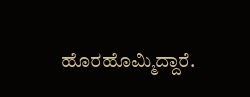ಹೊರಹೊಮ್ಮಿದ್ದಾರೆ.